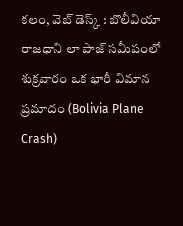కలం, వెబ్ డెస్క్ : బొలీవియా రాజధాని లా పాజ్ సమీపంలో శుక్రవారం ఒక భారీ విమాన ప్రమాదం (Bolivia Plane Crash)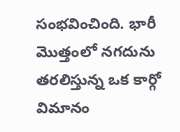సంభవించింది. భారీ మొత్తంలో నగదును తరలిస్తున్న ఒక కార్గో విమానం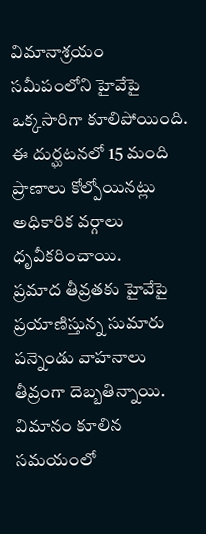విమానాశ్రయం సమీపంలోని హైవేపై ఒక్కసారిగా కూలిపోయింది. ఈ దుర్ఘటనలో 15 మంది ప్రాణాలు కోల్పోయినట్లు అధికారిక వర్గాలు ధృవీకరించాయి.
ప్రమాద తీవ్రతకు హైవేపై ప్రయాణిస్తున్న సుమారు పన్నెండు వాహనాలు తీవ్రంగా దెబ్బతిన్నాయి. విమానం కూలిన సమయంలో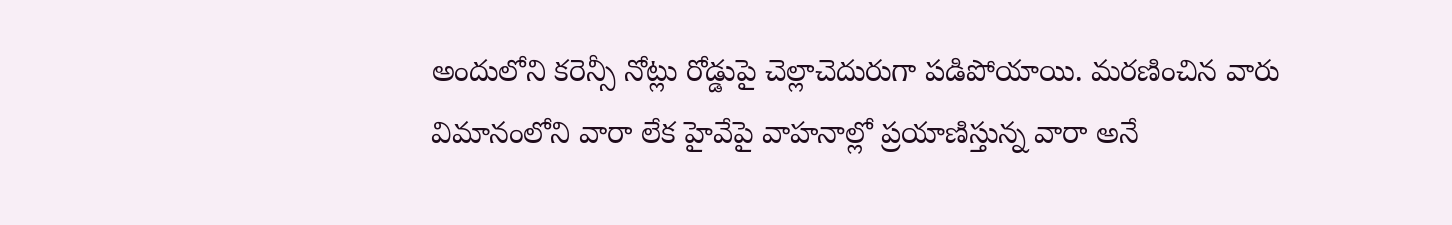అందులోని కరెన్సీ నోట్లు రోడ్డుపై చెల్లాచెదురుగా పడిపోయాయి. మరణించిన వారు విమానంలోని వారా లేక హైవేపై వాహనాల్లో ప్రయాణిస్తున్న వారా అనే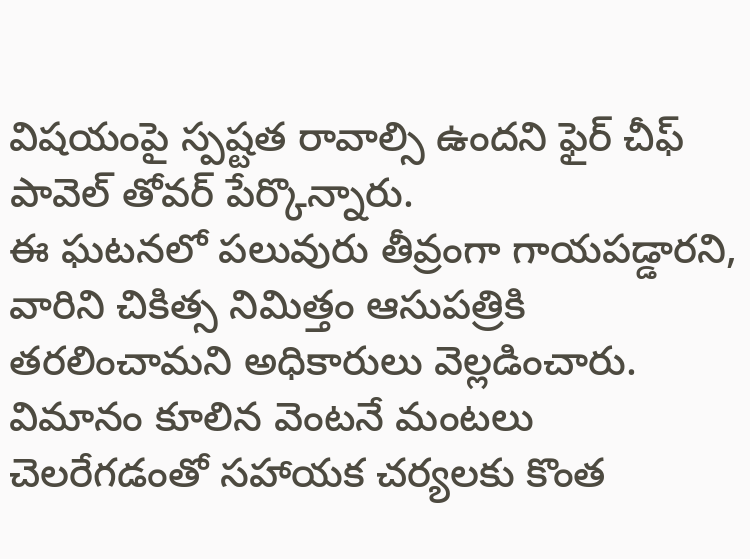విషయంపై స్పష్టత రావాల్సి ఉందని ఫైర్ చీఫ్ పావెల్ తోవర్ పేర్కొన్నారు.
ఈ ఘటనలో పలువురు తీవ్రంగా గాయపడ్డారని, వారిని చికిత్స నిమిత్తం ఆసుపత్రికి తరలించామని అధికారులు వెల్లడించారు. విమానం కూలిన వెంటనే మంటలు చెలరేగడంతో సహాయక చర్యలకు కొంత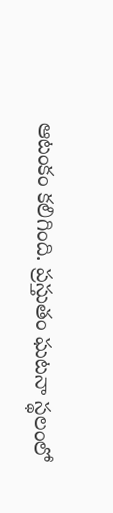ఆటంకం కలిగింది. ప్రస్తుతం ఘటనా స్థలంలో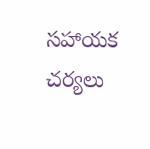సహాయక చర్యలు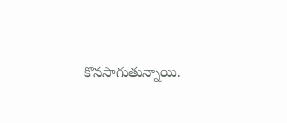కొనసాగుతున్నాయి.